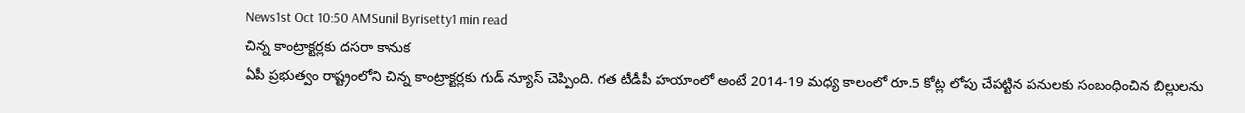News1st Oct 10:50 AMSunil Byrisetty1 min read
చిన్న కాంట్రాక్టర్లకు దసరా కానుక
ఏపీ ప్రభుత్వం రాష్ట్రంలోని చిన్న కాంట్రాక్టర్లకు గుడ్ న్యూస్ చెప్పింది. గత టీడీపీ హయాంలో అంటే 2014-19 మధ్య కాలంలో రూ.5 కోట్ల లోపు చేపట్టిన పనులకు సంబంధించిన బిల్లులను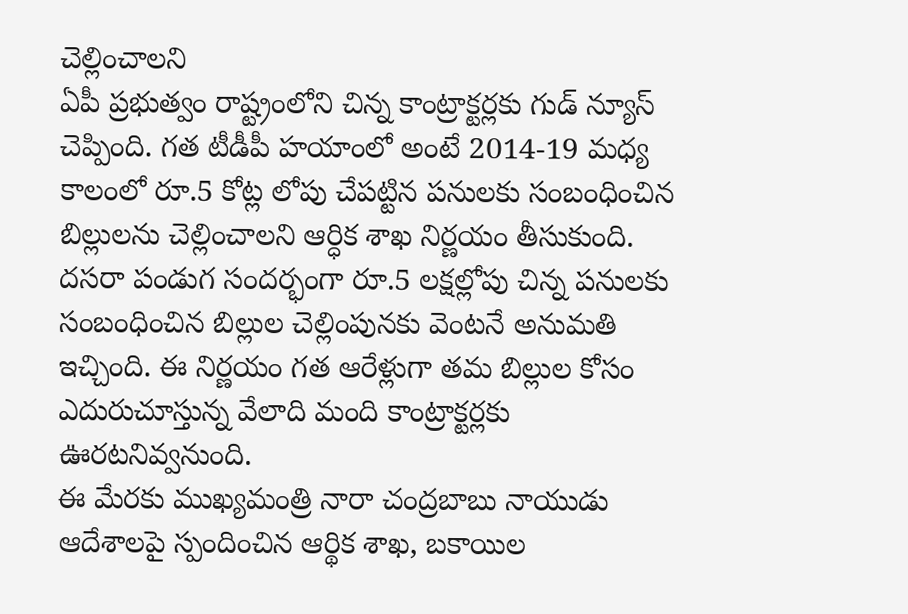చెల్లించాలని
ఏపీ ప్రభుత్వం రాష్ట్రంలోని చిన్న కాంట్రాక్టర్లకు గుడ్ న్యూస్ చెప్పింది. గత టీడీపీ హయాంలో అంటే 2014-19 మధ్య కాలంలో రూ.5 కోట్ల లోపు చేపట్టిన పనులకు సంబంధించిన బిల్లులను చెల్లించాలని ఆర్ధిక శాఖ నిర్ణయం తీసుకుంది. దసరా పండుగ సందర్భంగా రూ.5 లక్షల్లోపు చిన్న పనులకు సంబంధించిన బిల్లుల చెల్లింపునకు వెంటనే అనుమతి ఇచ్చింది. ఈ నిర్ణయం గత ఆరేళ్లుగా తమ బిల్లుల కోసం ఎదురుచూస్తున్న వేలాది మంది కాంట్రాక్టర్లకు ఊరటనివ్వనుంది.
ఈ మేరకు ముఖ్యమంత్రి నారా చంద్రబాబు నాయుడు ఆదేశాలపై స్పందించిన ఆర్థిక శాఖ, బకాయిల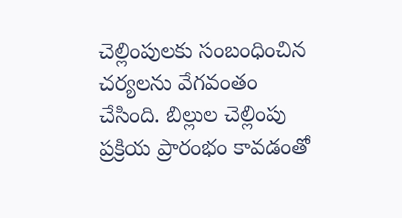చెల్లింపులకు సంబంధించిన చర్యలను వేగవంతం చేసింది. బిల్లుల చెల్లింపు ప్రక్రియ ప్రారంభం కావడంతో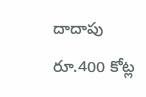దాదాపు రూ.400 కోట్ల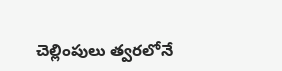చెల్లింపులు త్వరలోనే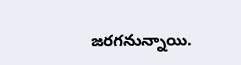జరగనున్నాయి.